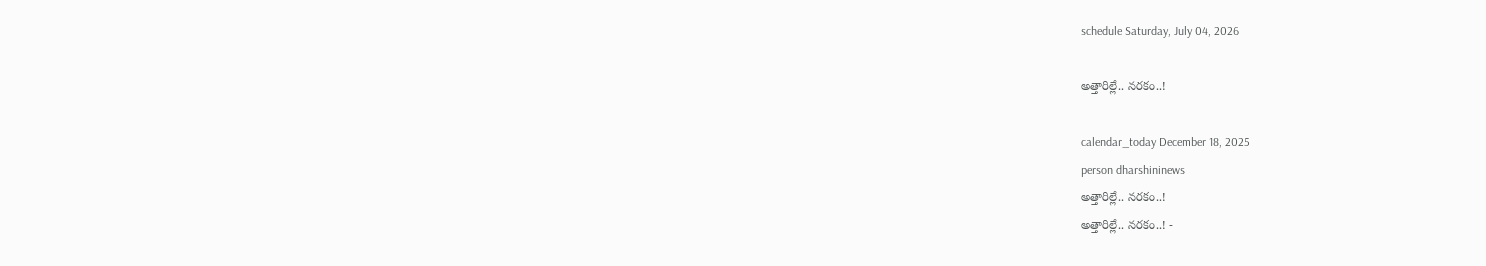schedule Saturday, July 04, 2026

అత్తారిల్లే.. నరకం..!

calendar_today December 18, 2025
person dharshininews
అత్తారిల్లే.. నరకం..!
అత్తారిల్లే.. నరకం..! -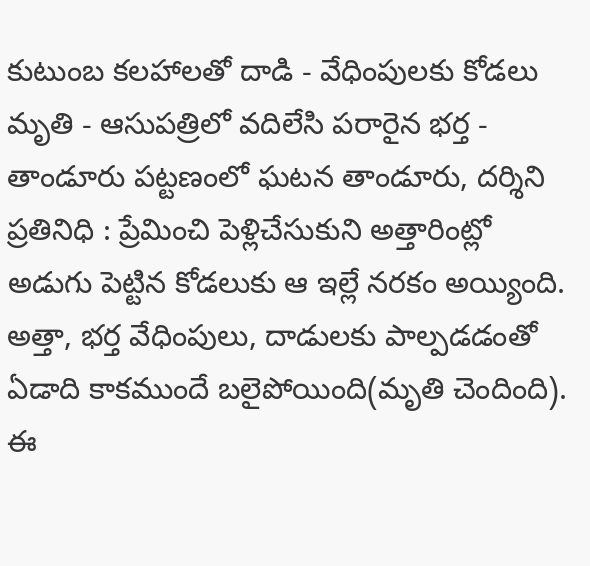కుటుంబ కలహాలతో దాడి - వేధింపులకు కోడలు మృతి - ఆసుపత్రిలో వదిలేసి పరారైన భర్త - తాండూరు పట్టణంలో ఘటన తాండూరు, దర్శిని ప్రతినిధి : ప్రేమించి పెళ్లిచేసుకుని అత్తారింట్లో అడుగు పెట్టిన కోడలుకు ఆ ఇల్లే నరకం అయ్యింది. అత్తా, భర్త వేధింపులు, దాడులకు పాల్పడడంతో ఏడాది కాకముందే బలైపోయింది(మృతి చెందింది). ఈ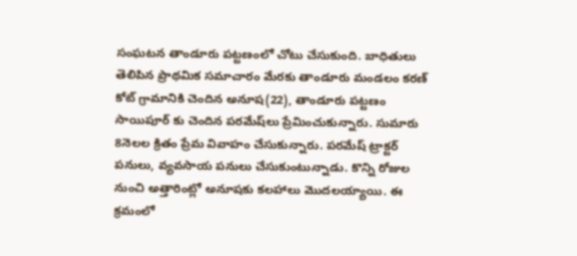సంఘటన తాండూరు పట్టణంలో చోటు చేసుకుంది. బాధితులు తెలిపిన ప్రాథమిక సమాచారం మేరకు తాండూరు మండలం కరణ్‌ కోట్ గ్రామానికి చెందిన అనూష(22), తాండూరు పట్టణం సాయిపూర్‌ కు చెందిన పరమేష్‌లు ప్రేమించుకున్నారు. సుమారు 8నెలల క్రితం ప్రేమ వివాహం చేసుకున్నారు. పరమేష్‌ ట్రాక్టర్ పనులు, వ్యవసాయ పనులు చేసుకుంటున్నాడు. కొన్ని రోజుల నుంచి అత్తారింట్లో అనూషకు కలహాలు మొదలయ్యాయి. ఈ క్రమంలో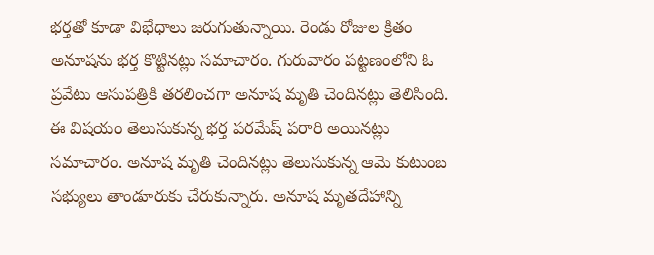భర్తతో కూడా విభేధాలు జరుగుతున్నాయి. రెండు రోజుల క్రితం అనూషను భర్త కొట్టినట్లు సమాచారం. గురువారం పట్టణంలోని ఓ ప్రవేటు ఆసుపత్రికి తరలించగా అనూష మృతి చెందినట్లు తెలిసింది. ఈ విషయం తెలుసుకున్న భర్త పరమేష్‌ పరారి అయినట్లు సమాచారం. అనూష మృతి చెందినట్లు తెలుసుకున్న ఆమె కుటుంబ సభ్యులు తాండూరుకు చేరుకున్నారు. అనూష మృతదేహాన్ని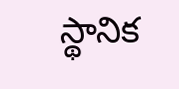స్థానిక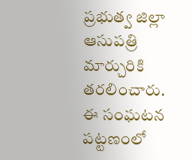ప్రభుత్వ జిల్లా ఆసుపత్రి మార్చురికి తరలించారు. ఈ సంఘటన పట్టణంలో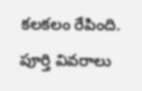కలకలం రేపింది. పూర్తి వివరాలు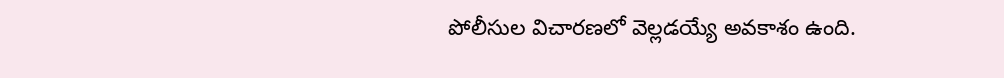పోలీసుల విచారణలో వెల్లడయ్యే అవకాశం ఉంది.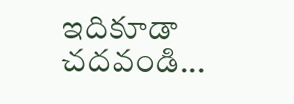ఇదికూడా చదవండి...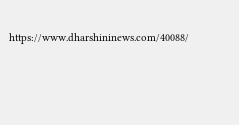https://www.dharshininews.com/40088/